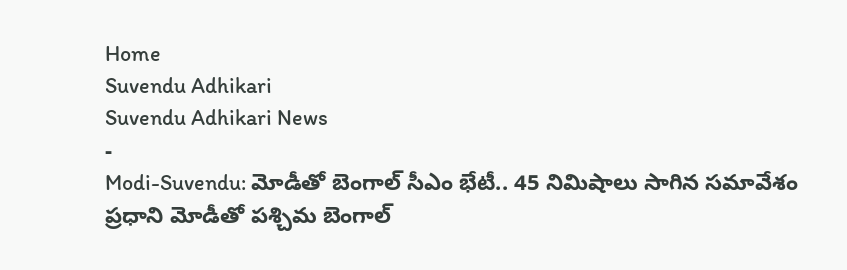Home
Suvendu Adhikari
Suvendu Adhikari News
-
Modi-Suvendu: మోడీతో బెంగాల్ సీఎం భేటీ.. 45 నిమిషాలు సాగిన సమావేశం
ప్రధాని మోడీతో పశ్చిమ బెంగాల్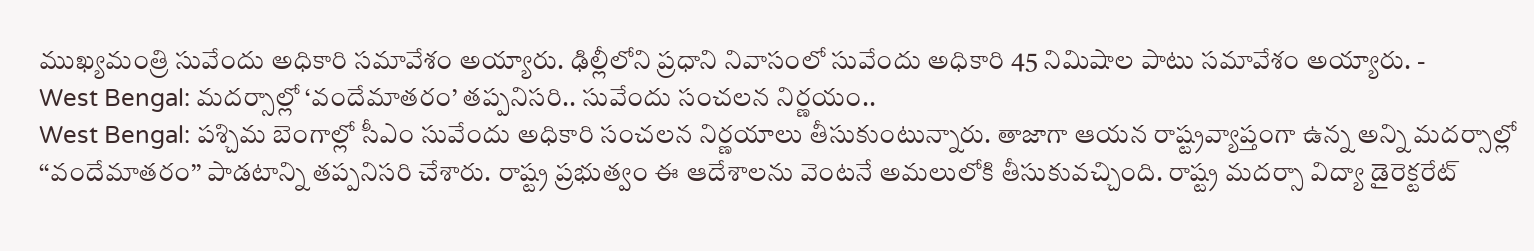ముఖ్యమంత్రి సువేందు అధికారి సమావేశం అయ్యారు. ఢిల్లీలోని ప్రధాని నివాసంలో సువేందు అధికారి 45 నిమిషాల పాటు సమావేశం అయ్యారు. -
West Bengal: మదర్సాల్లో ‘వందేమాతరం’ తప్పనిసరి.. సువేందు సంచలన నిర్ణయం..
West Bengal: పశ్చిమ బెంగాల్లో సీఎం సువేందు అధికారి సంచలన నిర్ణయాలు తీసుకుంటున్నారు. తాజాగా ఆయన రాష్ట్రవ్యాప్తంగా ఉన్న అన్ని మదర్సాల్లో ‘‘వందేమాతరం’’ పాడటాన్ని తప్పనిసరి చేశారు. రాష్ట్ర ప్రభుత్వం ఈ ఆదేశాలను వెంటనే అమలులోకి తీసుకువచ్చింది. రాష్ట్ర మదర్సా విద్యా డైరెక్టరేట్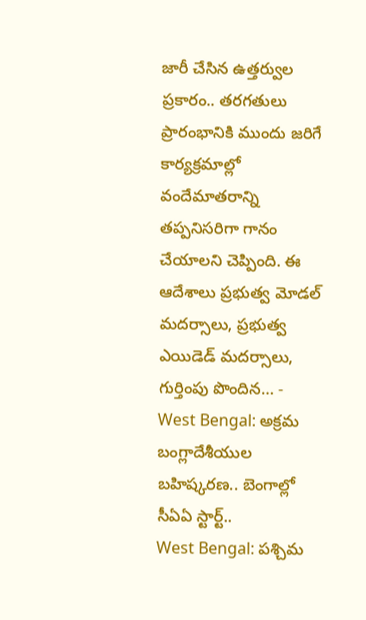జారీ చేసిన ఉత్తర్వుల ప్రకారం.. తరగతులు ప్రారంభానికి ముందు జరిగే కార్యక్రమాల్లో వందేమాతరాన్ని తప్పనిసరిగా గానం చేయాలని చెప్పింది. ఈ ఆదేశాలు ప్రభుత్వ మోడల్ మదర్సాలు, ప్రభుత్వ ఎయిడెడ్ మదర్సాలు, గుర్తింపు పొందిన… -
West Bengal: అక్రమ బంగ్లాదేశీయుల బహిష్కరణ.. బెంగాల్లో సీఏఏ స్టార్ట్..
West Bengal: పశ్చిమ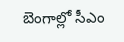బెంగాల్లో సీఎం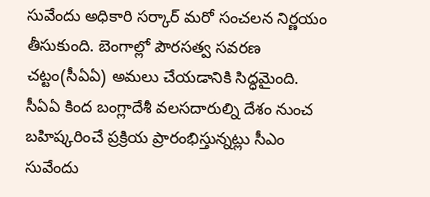సువేందు అధికారి సర్కార్ మరో సంచలన నిర్ణయం తీసుకుంది. బెంగాల్లో పౌరసత్వ సవరణ చట్టం(సీఏఏ) అమలు చేయడానికి సిద్ధమైంది. సీఏఏ కింద బంగ్లాదేశీ వలసదారుల్ని దేశం నుంచ బహిష్కరించే ప్రక్రియ ప్రారంభిస్తున్నట్లు సీఎం సువేందు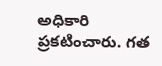అధికారి ప్రకటించారు. గత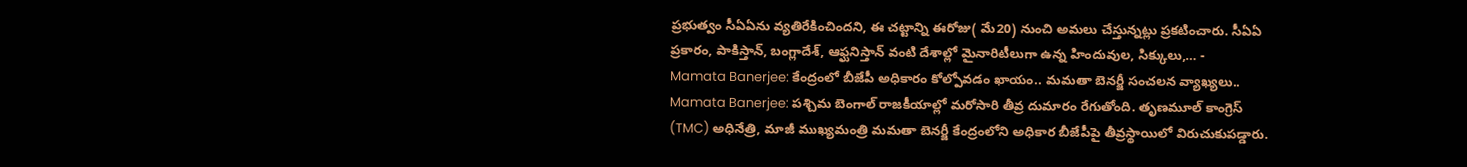ప్రభుత్వం సీఏఏను వ్యతిరేకించిందని, ఈ చట్టాన్ని ఈరోజు( మే20) నుంచి అమలు చేస్తున్నట్లు ప్రకటించారు. సీఏఏ ప్రకారం, పాకిస్తాన్, బంగ్లాదేశ్, ఆఫ్ఘనిస్తాన్ వంటి దేశాల్లో మైనారిటీలుగా ఉన్న హిందువుల, సిక్కులు,… -
Mamata Banerjee: కేంద్రంలో బీజేపీ అధికారం కోల్పోవడం ఖాయం.. మమతా బెనర్జీ సంచలన వ్యాఖ్యలు..
Mamata Banerjee: పశ్చిమ బెంగాల్ రాజకీయాల్లో మరోసారి తీవ్ర దుమారం రేగుతోంది. తృణమూల్ కాంగ్రెస్ (TMC) అధినేత్రి, మాజీ ముఖ్యమంత్రి మమతా బెనర్జీ కేంద్రంలోని అధికార బీజేపీపై తీవ్రస్థాయిలో విరుచుకుపడ్డారు.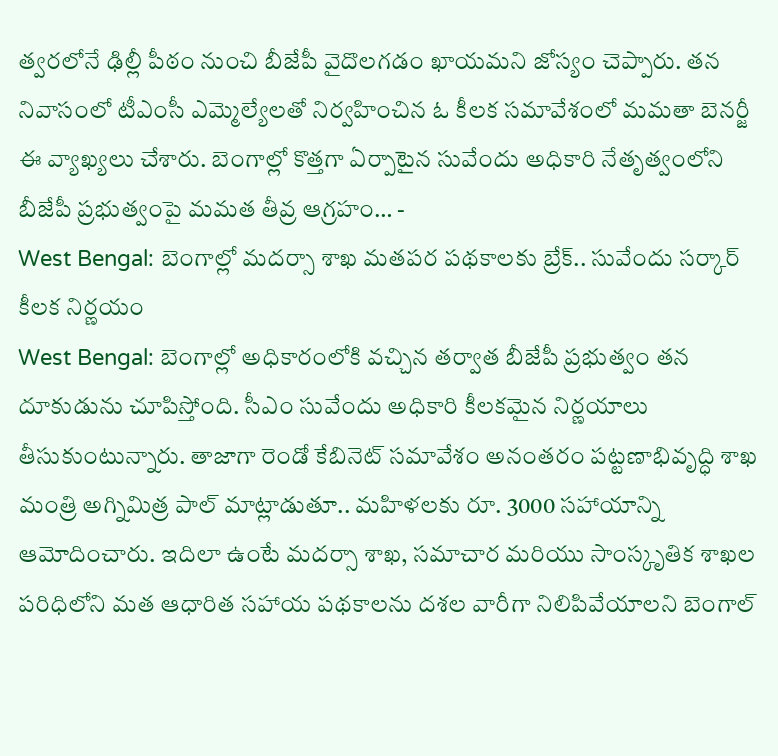త్వరలోనే ఢిల్లీ పీఠం నుంచి బీజేపీ వైదొలగడం ఖాయమని జోస్యం చెప్పారు. తన నివాసంలో టీఎంసీ ఎమ్మెల్యేలతో నిర్వహించిన ఓ కీలక సమావేశంలో మమతా బెనర్జీ ఈ వ్యాఖ్యలు చేశారు. బెంగాల్లో కొత్తగా ఏర్పాటైన సువేందు అధికారి నేతృత్వంలోని బీజేపీ ప్రభుత్వంపై మమత తీవ్ర ఆగ్రహం… -
West Bengal: బెంగాల్లో మదర్సా శాఖ మతపర పథకాలకు బ్రేక్.. సువేందు సర్కార్ కీలక నిర్ణయం
West Bengal: బెంగాల్లో అధికారంలోకి వచ్చిన తర్వాత బీజేపీ ప్రభుత్వం తన దూకుడును చూపిస్తోంది. సీఎం సువేందు అధికారి కీలకమైన నిర్ణయాలు తీసుకుంటున్నారు. తాజాగా రెండో కేబినెట్ సమావేశం అనంతరం పట్టణాభివృద్ధి శాఖ మంత్రి అగ్నిమిత్ర పాల్ మాట్లాడుతూ.. మహిళలకు రూ. 3000 సహాయాన్ని ఆమోదించారు. ఇదిలా ఉంటే మదర్సా శాఖ, సమాచార మరియు సాంస్కృతిక శాఖల పరిధిలోని మత ఆధారిత సహాయ పథకాలను దశల వారీగా నిలిపివేయాలని బెంగాల్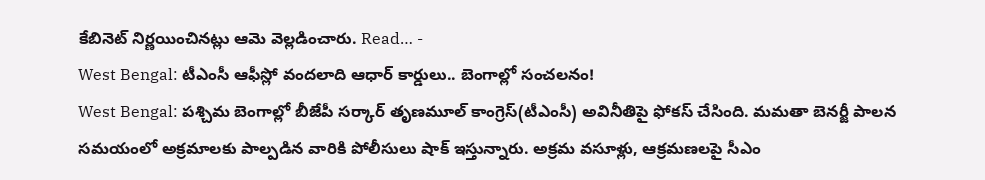కేబినెట్ నిర్ణయించినట్లు ఆమె వెల్లడించారు. Read… -
West Bengal: టీఎంసీ ఆఫీస్లో వందలాది ఆధార్ కార్డులు.. బెంగాల్లో సంచలనం!
West Bengal: పశ్చిమ బెంగాల్లో బీజేపీ సర్కార్ తృణమూల్ కాంగ్రెస్(టీఎంసీ) అవినీతిపై ఫోకస్ చేసింది. మమతా బెనర్జీ పాలన సమయంలో అక్రమాలకు పాల్పడిన వారికి పోలీసులు షాక్ ఇస్తున్నారు. అక్రమ వసూళ్లు, ఆక్రమణలపై సీఎం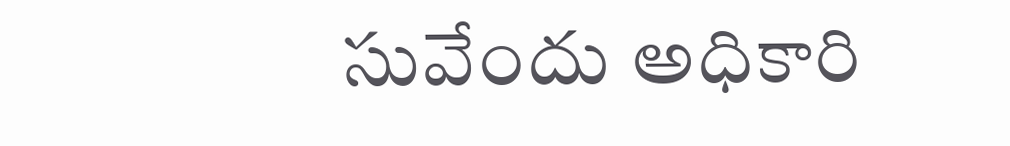సువేందు అధికారి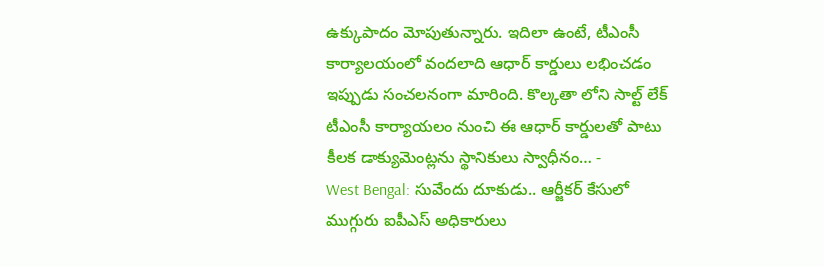ఉక్కుపాదం మోపుతున్నారు. ఇదిలా ఉంటే, టీఎంసీ కార్యాలయంలో వందలాది ఆధార్ కార్డులు లభించడం ఇప్పుడు సంచలనంగా మారింది. కొల్కతా లోని సాల్ట్ లేక్ టీఎంసీ కార్యాయలం నుంచి ఈ ఆధార్ కార్డులతో పాటు కీలక డాక్యుమెంట్లను స్థానికులు స్వాధీనం… -
West Bengal: సువేందు దూకుడు.. ఆర్జీకర్ కేసులో ముగ్గురు ఐపీఎస్ అధికారులు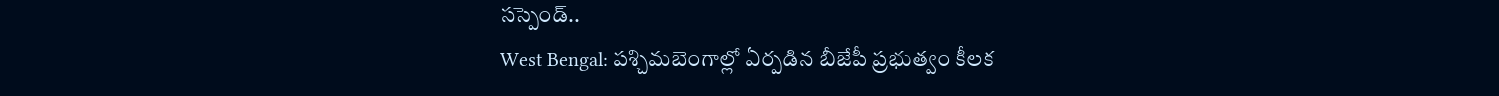సస్పెండ్..
West Bengal: పశ్చిమబెంగాల్లో ఏర్పడిన బీజేపీ ప్రభుత్వం కీలక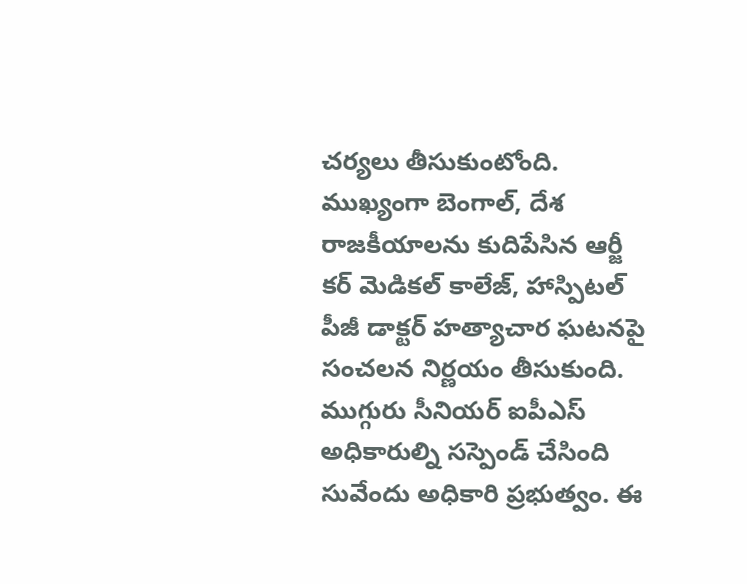చర్యలు తీసుకుంటోంది. ముఖ్యంగా బెంగాల్, దేశ రాజకీయాలను కుదిపేసిన ఆర్జీ కర్ మెడికల్ కాలేజ్, హాస్పిటల్ పీజీ డాక్టర్ హత్యాచార ఘటనపై సంచలన నిర్ణయం తీసుకుంది. ముగ్గురు సీనియర్ ఐపీఎస్ అధికారుల్ని సస్పెండ్ చేసింది సువేందు అధికారి ప్రభుత్వం. ఈ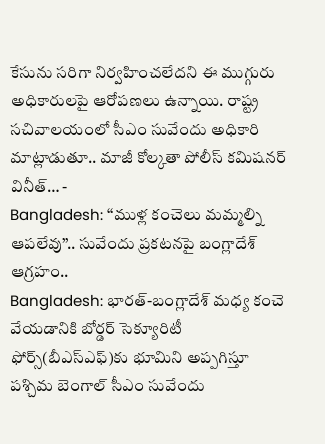కేసును సరిగా నిర్వహించలేదని ఈ ముగ్గురు అధికారులపై ఆరోపణలు ఉన్నాయి. రాష్ట్ర సచివాలయంలో సీఎం సువేందు అధికారి మాట్లాడుతూ.. మాజీ కోల్కతా పోలీస్ కమిషనర్ వినీత్… -
Bangladesh: ‘‘ముళ్ల కంచెలు మమ్మల్ని ఆపలేవు’’.. సువేందు ప్రకటనపై బంగ్లాదేశ్ ఆగ్రహం..
Bangladesh: భారత్-బంగ్లాదేశ్ మధ్య కంచె వేయడానికి బోర్డర్ సెక్యూరిటీ ఫోర్స్(బీఎస్ఎఫ్)కు భూమిని అప్పగిస్తూ పశ్చిమ బెంగాల్ సీఎం సువేందు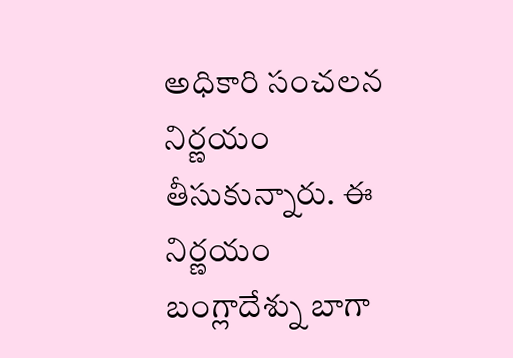అధికారి సంచలన నిర్ణయం తీసుకున్నారు. ఈ నిర్ణయం బంగ్లాదేశ్ను బాగా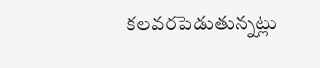కలవరపెడుతున్నట్లు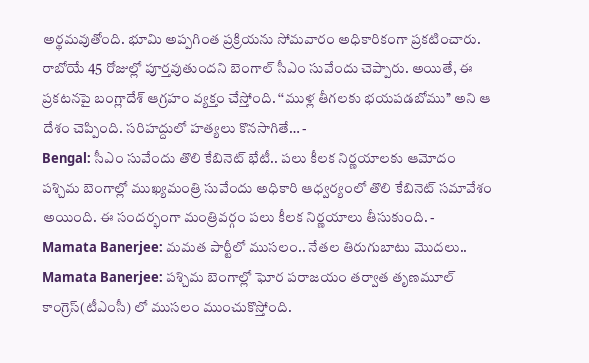అర్థమవుతోంది. భూమి అప్పగింత ప్రక్రియను సోమవారం అధికారికంగా ప్రకటించారు. రాబోయే 45 రోజుల్లో పూర్తవుతుందని బెంగాల్ సీఎం సువేందు చెప్పారు. అయితే, ఈ ప్రకటనపై బంగ్లాదేశ్ ఆగ్రహం వ్యక్తం చేస్తోంది. ‘‘ముళ్ల తీగలకు భయపడబోము’’ అని ఆ దేశం చెప్పింది. సరిహద్దులో హత్యలు కొనసాగితే… -
Bengal: సీఎం సువేందు తొలి కేబినెట్ భేటీ.. పలు కీలక నిర్ణయాలకు ఆమోదం
పశ్చిమ బెంగాల్లో ముఖ్యమంత్రి సువేందు అధికారి ఆధ్వర్యంలో తొలి కేబినెట్ సమావేశం అయింది. ఈ సందర్భంగా మంత్రివర్గం పలు కీలక నిర్ణయాలు తీసుకుంది. -
Mamata Banerjee: మమత పార్టీలో ముసలం.. నేతల తిరుగుబాటు మొదలు..
Mamata Banerjee: పశ్చిమ బెంగాల్లో ఘోర పరాజయం తర్వాత తృణమూల్ కాంగ్రెస్(టీఎంసీ) లో ముసలం ముంచుకొస్తోంది.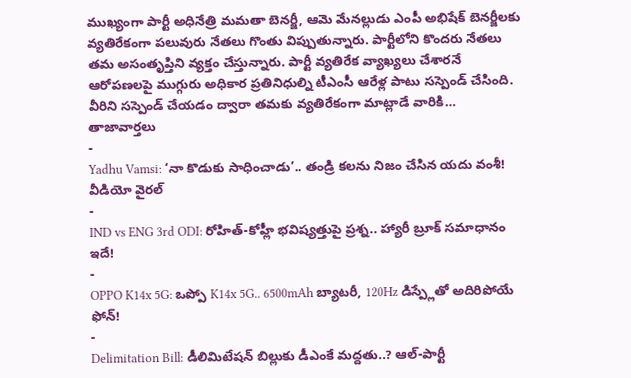ముఖ్యంగా పార్టీ అధినేత్రి మమతా బెనర్జీ, ఆమె మేనల్లుడు ఎంపీ అభిషేక్ బెనర్జీలకు వ్యతిరేకంగా పలువురు నేతలు గొంతు విప్పుతున్నారు. పార్టీలోని కొందరు నేతలు తమ అసంతృప్తిని వ్యక్తం చేస్తున్నారు. పార్టీ వ్యతిరేక వ్యాఖ్యలు చేశారనే ఆరోపణలపై ముగ్గురు అధికార ప్రతినిధుల్ని టీఎంసీ ఆరేళ్ల పాటు సస్పెండ్ చేసింది. వీరిని సస్పెండ్ చేయడం ద్వారా తమకు వ్యతిరేకంగా మాట్లాడే వారికి…
తాజావార్తలు
-
Yadhu Vamsi: ‘నా కొడుకు సాధించాడు’.. తండ్రి కలను నిజం చేసిన యదు వంశీ! వీడియో వైరల్
-
IND vs ENG 3rd ODI: రోహిత్-కోహ్లీ భవిష్యత్తుపై ప్రశ్న.. హ్యారీ బ్రూక్ సమాధానం ఇదే!
-
OPPO K14x 5G: ఒప్పో K14x 5G.. 6500mAh బ్యాటరీ, 120Hz డిస్ప్లేతో అదిరిపోయే ఫోన్!
-
Delimitation Bill: డీలిమిటేషన్ బిల్లుకు డీఎంకే మద్దతు..? ఆల్-పార్టీ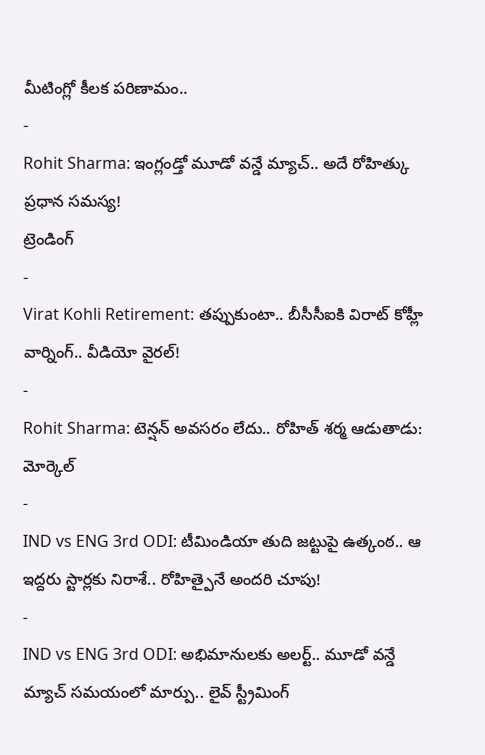మీటింగ్లో కీలక పరిణామం..
-
Rohit Sharma: ఇంగ్లండ్తో మూడో వన్డే మ్యాచ్.. అదే రోహిత్కు ప్రధాన సమస్య!
ట్రెండింగ్
-
Virat Kohli Retirement: తప్పుకుంటా.. బీసీసీఐకి విరాట్ కోహ్లీ వార్నింగ్.. వీడియో వైరల్!
-
Rohit Sharma: టెన్షన్ అవసరం లేదు.. రోహిత్ శర్మ ఆడుతాడు: మోర్కెల్
-
IND vs ENG 3rd ODI: టీమిండియా తుది జట్టుపై ఉత్కంఠ.. ఆ ఇద్దరు స్టార్లకు నిరాశే.. రోహిత్పైనే అందరి చూపు!
-
IND vs ENG 3rd ODI: అభిమానులకు అలర్ట్.. మూడో వన్డే మ్యాచ్ సమయంలో మార్పు.. లైవ్ స్ట్రీమింగ్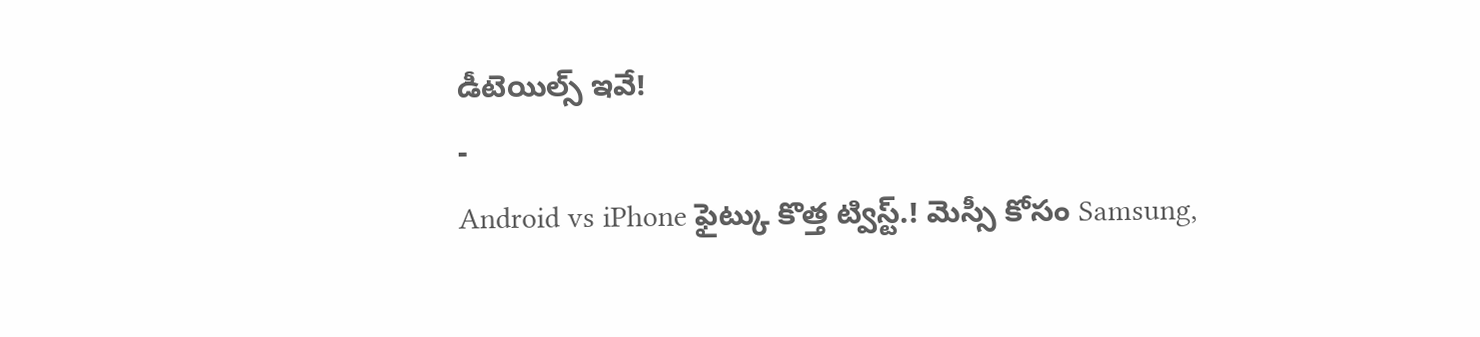డీటెయిల్స్ ఇవే!
-
Android vs iPhone ఫైట్కు కొత్త ట్విస్ట్.! మెస్సీ కోసం Samsung,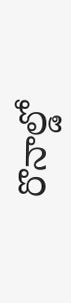రొనాల్డో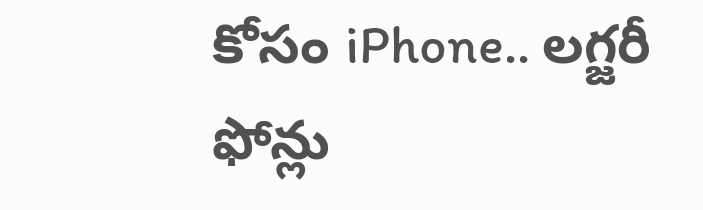కోసం iPhone.. లగ్జరీ ఫోన్లు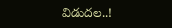విడుదల..!